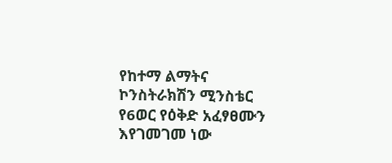የከተማ ልማትና ኮንስትራክሽን ሚንስቴር የ6ወር የዕቅድ አፈፃፀሙን እየገመገመ ነው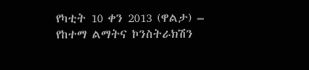የካቲት 10 ቀን 2013 (ዋልታ) – የከተማ ልማትና ኮንስትራክሽን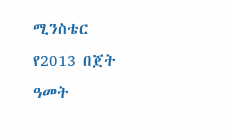ሚንስቴር የ2013 በጀት ዓመት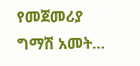የመጀመሪያ ግማሽ አመት…